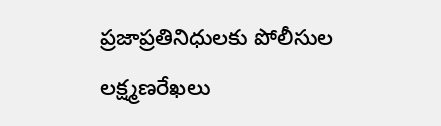ప్రజాప్రతినిధులకు పోలీసుల లక్ష్మణరేఖలు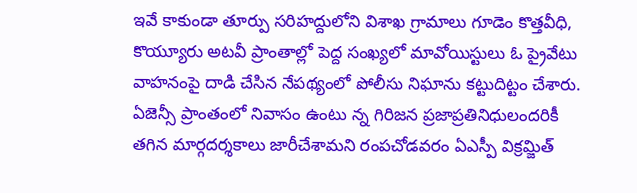ఇవే కాకుండా తూర్పు సరిహద్దులోని విశాఖ గ్రామాలు గూడెం కొత్తవీధి, కొయ్యూరు అటవీ ప్రాంతాల్లో పెద్ద సంఖ్యలో మావోయిస్టులు ఓ ప్రైవేటు వాహనంపై దాడి చేసిన నేపథ్యంలో పోలీసు నిఘాను కట్టుదిట్టం చేశారు. ఏజెన్సీ ప్రాంతంలో నివాసం ఉంటు న్న గిరిజన ప్రజాప్రతినిధులందరికీ తగిన మార్గదర్శకాలు జారీచేశామని రంపచోడవరం ఏఎస్పీ విక్రమ్జిత్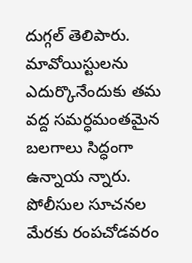దుగ్గల్ తెలిపారు. మావోయిస్టులను ఎదుర్కొనేందుకు తమ వద్ద సమర్ధమంతమైన బలగాలు సిద్ధంగా ఉన్నాయ న్నారు. పోలీసుల సూచనల మేరకు రంపచోడవరం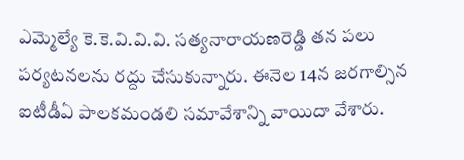ఎమ్మెల్యే కె.కె.వి.వి.వి. సత్యనారాయణరెడ్డి తన పలు పర్యటనలను రద్దు చేసుకున్నారు. ఈనెల 14న జరగాల్సిన ఐటీడీఏ పాలకమండలి సమావేశాన్ని వాయిదా వేశారు.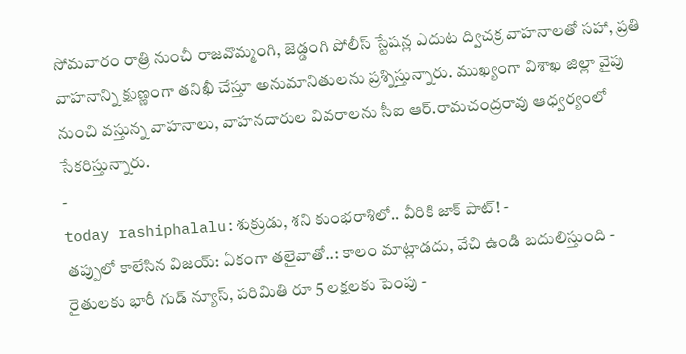సోమవారం రాత్రి నుంచీ రాజవొమ్మంగి, జెడ్డంగి పోలీస్ స్టేషన్ల ఎదుట ద్విచక్ర వాహనాలతో సహా, ప్రతి వాహనాన్ని క్షుణ్ణంగా తనిఖీ చేస్తూ అనుమానితులను ప్రశ్నిస్తున్నారు. ముఖ్యంగా విశాఖ జిల్లా వైపు నుంచి వస్తున్న వాహనాలు, వాహనదారుల వివరాలను సీఐ ఆర్.రామచంద్రరావు ఆధ్వర్యంలో సేకరిస్తున్నారు.
-
today rashiphalalu:శుక్రుడు, శని కుంభరాశిలో.. వీరికి జాక్ పాట్! -
తప్పులో కాలేసిన విజయ్: ఏకంగా తలైవాతో..: కాలం మాట్లాడదు, వేచి ఉండి బదులిస్తుంది -
రైతులకు భారీ గుడ్ న్యూస్, పరిమితి రూ 5 లక్షలకు పెంపు -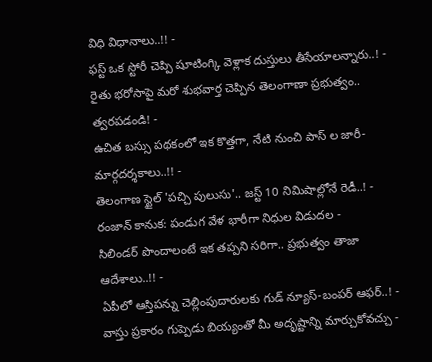విధి విధానాలు..!! -
ఫస్ట్ ఒక స్టోరీ చెప్పి షూటింగ్కి వెళ్లాక దుస్తులు తీసేయాలన్నారు..! -
రైతు భరోసాపై మరో శుభవార్త చెప్పిన తెలంగాణా ప్రభుత్వం.. త్వరపడండి! -
ఉచిత బస్సు పథకంలో ఇక కొత్తగా, నేటి నుంచి పాస్ ల జారీ- మార్గదర్శకాలు..!! -
తెలంగాణ స్టైల్ 'పచ్చి పులుసు'.. జస్ట్ 10 నిమిషాల్లోనే రెడీ..! -
రంజాన్ కానుక: పండుగ వేళ భారీగా నిధుల విడుదల -
సిలిండర్ పొందాలంటే ఇక తప్పని సరిగా.. ప్రభుత్వం తాజా ఆదేశాలు..!! -
ఏపీలో ఆస్తిపన్ను చెల్లింపుదారులకు గుడ్ న్యూస్-బంపర్ ఆఫర్..! -
వాస్తు ప్రకారం గుప్పెడు బియ్యంతో మీ అదృష్టాన్ని మార్చుకోవచ్చు -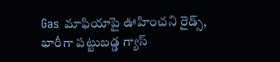Gas మాఫియాపై ఊహించని రైడ్స్, భారీగా పట్టుబడ్డ గ్యాస్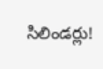సిలిండర్లు!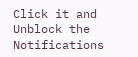Click it and Unblock the Notifications